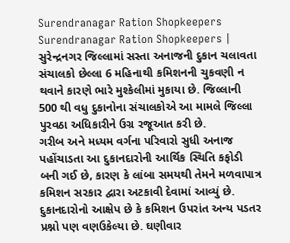Surendranagar Ration Shopkeepers
Surendranagar Ration Shopkeepers | સુરેન્દ્રનગર જિલ્લામાં સસ્તા અનાજની દુકાન ચલાવતા સંચાલકો છેલ્લા 6 મહિનાથી કમિશનની ચુકવણી ન થવાને કારણે ભારે મુશ્કેલીમાં મુકાયા છે. જિલ્લાની 500 થી વધુ દુકાનોના સંચાલકોએ આ મામલે જિલ્લા પુરવઠા અધિકારીને ઉગ્ર રજૂઆત કરી છે.
ગરીબ અને મધ્યમ વર્ગના પરિવારો સુધી અનાજ પહોંચાડતા આ દુકાનદારોની આર્થિક સ્થિતિ કફોડી બની ગઈ છે, કારણ કે લાંબા સમયથી તેમને મળવાપાત્ર કમિશન સરકાર દ્વારા અટકાવી દેવામાં આવ્યું છે.
દુકાનદારોનો આક્ષેપ છે કે કમિશન ઉપરાંત અન્ય પડતર પ્રશ્નો પણ વણઉકેલ્યા છે. ઘણીવાર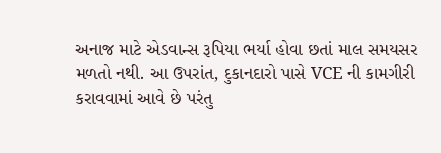અનાજ માટે એડવાન્સ રૂપિયા ભર્યા હોવા છતાં માલ સમયસર મળતો નથી. આ ઉપરાંત, દુકાનદારો પાસે VCE ની કામગીરી કરાવવામાં આવે છે પરંતુ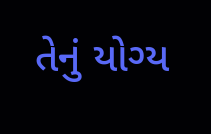તેનું યોગ્ય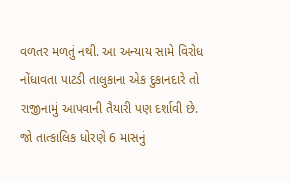વળતર મળતું નથી. આ અન્યાય સામે વિરોધ નોંધાવતા પાટડી તાલુકાના એક દુકાનદારે તો રાજીનામું આપવાની તૈયારી પણ દર્શાવી છે.
જો તાત્કાલિક ધોરણે 6 માસનું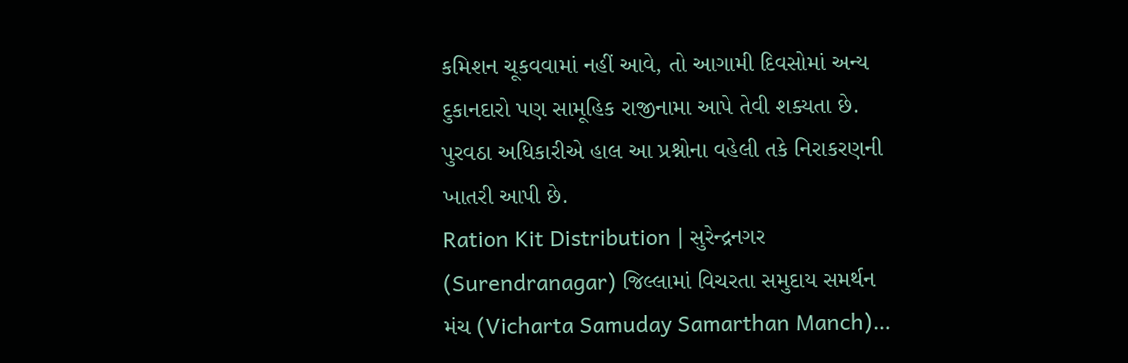કમિશન ચૂકવવામાં નહીં આવે, તો આગામી દિવસોમાં અન્ય દુકાનદારો પણ સામૂહિક રાજીનામા આપે તેવી શક્યતા છે. પુરવઠા અધિકારીએ હાલ આ પ્રશ્નોના વહેલી તકે નિરાકરણની ખાતરી આપી છે.
Ration Kit Distribution | સુરેન્દ્રનગર (Surendranagar) જિલ્લામાં વિચરતા સમુદાય સમર્થન મંચ (Vicharta Samuday Samarthan Manch)…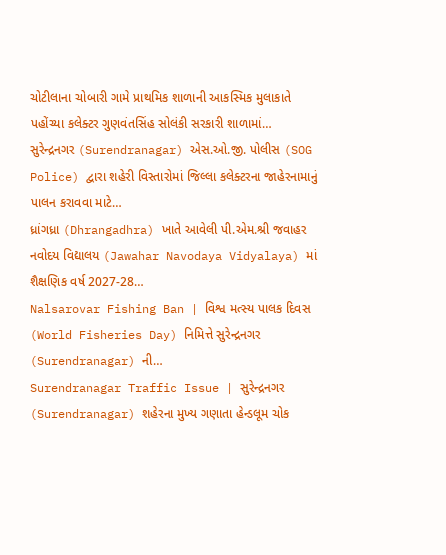ચોટીલાના ચોબારી ગામે પ્રાથમિક શાળાની આકસ્મિક મુલાકાતે પહોંચ્યા કલેક્ટર ગુણવંતસિંહ સોલંકી સરકારી શાળામાં…
સુરેન્દ્રનગર (Surendranagar) એસ.ઓ.જી. પોલીસ (SOG Police) દ્વારા શહેરી વિસ્તારોમાં જિલ્લા કલેક્ટરના જાહેરનામાનું પાલન કરાવવા માટે…
ધ્રાંગધ્રા (Dhrangadhra) ખાતે આવેલી પી.એમ.શ્રી જવાહર નવોદય વિદ્યાલય (Jawahar Navodaya Vidyalaya) માં શૈક્ષણિક વર્ષ 2027-28…
Nalsarovar Fishing Ban | વિશ્વ મત્સ્ય પાલક દિવસ (World Fisheries Day) નિમિત્તે સુરેન્દ્રનગર (Surendranagar) ની…
Surendranagar Traffic Issue | સુરેન્દ્રનગર (Surendranagar) શહેરના મુખ્ય ગણાતા હેન્ડલૂમ ચોક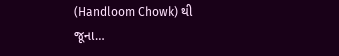(Handloom Chowk) થી જૂના…